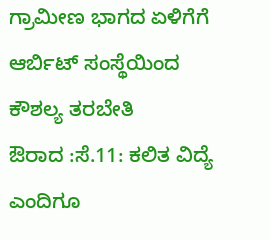ಗ್ರಾಮೀಣ ಭಾಗದ ಏಳಿಗೆಗೆ ಆರ್ಬಿಟ್ ಸಂಸ್ಥೆಯಿಂದ ಕೌಶಲ್ಯ ತರಬೇತಿ
ಔರಾದ :ಸೆ.11: ಕಲಿತ ವಿದ್ಯೆ ಎಂದಿಗೂ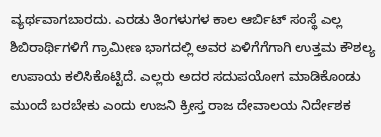ವ್ಯರ್ಥವಾಗಬಾರದು. ಎರಡು ತಿಂಗಳುಗಳ ಕಾಲ ಆರ್ಬಿಟ್ ಸಂಸ್ಥೆ ಎಲ್ಲ ಶಿಬಿರಾರ್ಥಿಗಳಿಗೆ ಗ್ರಾಮೀಣ ಭಾಗದಲ್ಲಿ ಅವರ ಏಳಿಗೆಗೆಗಾಗಿ ಉತ್ತಮ ಕೌಶಲ್ಯ ಉಪಾಯ ಕಲಿಸಿಕೊಟ್ಟಿದೆ. ಎಲ್ಲರು ಅದರ ಸದುಪಯೋಗ ಮಾಡಿಕೊಂಡು ಮುಂದೆ ಬರಬೇಕು ಎಂದು ಉಜನಿ ಕ್ರೀಸ್ತ ರಾಜ ದೇವಾಲಯ ನಿರ್ದೇಶಕ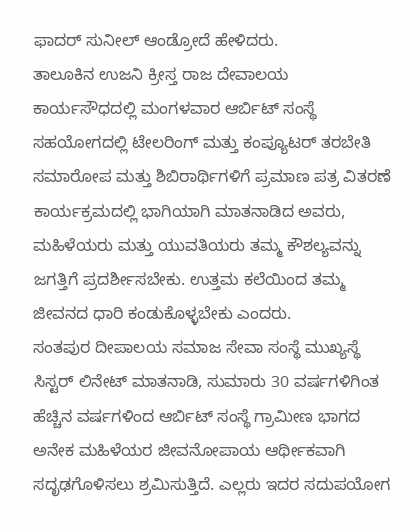ಫಾದರ್ ಸುನೀಲ್ ಆಂಡ್ರೋದೆ ಹೇಳಿದರು.
ತಾಲೂಕಿನ ಉಜನಿ ಕ್ರೀಸ್ತ ರಾಜ ದೇವಾಲಯ ಕಾರ್ಯಸೌಧದಲ್ಲಿ ಮಂಗಳವಾರ ಆರ್ಬಿಟ್ ಸಂಸ್ಥೆ ಸಹಯೋಗದಲ್ಲಿ ಟೇಲರಿಂಗ್ ಮತ್ತು ಕಂಪ್ಯೂಟರ್ ತರಬೇತಿ ಸಮಾರೋಪ ಮತ್ತು ಶಿಬಿರಾರ್ಥಿಗಳಿಗೆ ಪ್ರಮಾಣ ಪತ್ರ ವಿತರಣೆ ಕಾರ್ಯಕ್ರಮದಲ್ಲಿ ಭಾಗಿಯಾಗಿ ಮಾತನಾಡಿದ ಅವರು, ಮಹಿಳೆಯರು ಮತ್ತು ಯುವತಿಯರು ತಮ್ಮ ಕೌಶಲ್ಯವನ್ನು ಜಗತ್ತಿಗೆ ಪ್ರದರ್ಶೀಸಬೇಕು. ಉತ್ತಮ ಕಲೆಯಿಂದ ತಮ್ಮ ಜೀವನದ ಧಾರಿ ಕಂಡುಕೊಳ್ಳಬೇಕು ಎಂದರು.
ಸಂತಪುರ ದೀಪಾಲಯ ಸಮಾಜ ಸೇವಾ ಸಂಸ್ಥೆ ಮುಖ್ಯಸ್ಥೆ ಸಿಸ್ಟರ್ ಲಿನೇಟ್ ಮಾತನಾಡಿ, ಸುಮಾರು 30 ವರ್ಷಗಳಿಗಿಂತ ಹೆಚ್ಚಿನ ವರ್ಷಗಳಿಂದ ಆರ್ಬಿಟ್ ಸಂಸ್ಥೆ ಗ್ರಾಮೀಣ ಭಾಗದ ಅನೇಕ ಮಹಿಳೆಯರ ಜೀವನೋಪಾಯ ಆರ್ಥೀಕವಾಗಿ ಸದೃಢಗೊಳಿಸಲು ಶ್ರಮಿಸುತ್ತಿದೆ. ಎಲ್ಲರು ಇದರ ಸದುಪಯೋಗ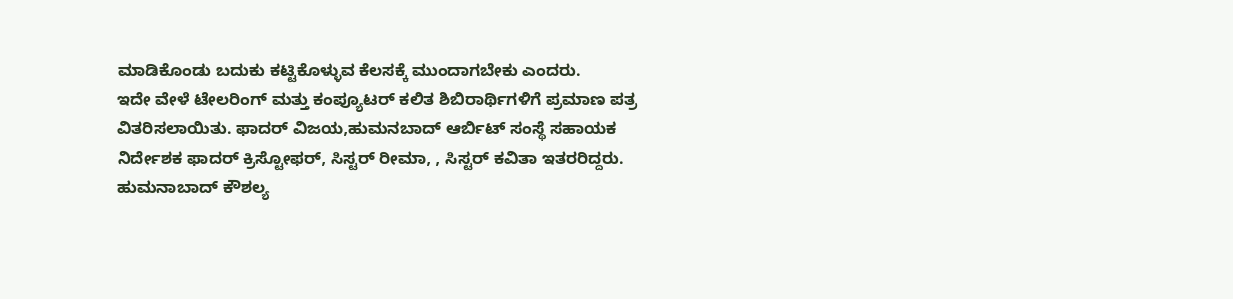ಮಾಡಿಕೊಂಡು ಬದುಕು ಕಟ್ಟಿಕೊಳ್ಳುವ ಕೆಲಸಕ್ಕೆ ಮುಂದಾಗಬೇಕು ಎಂದರು.
ಇದೇ ವೇಳೆ ಟೇಲರಿಂಗ್ ಮತ್ತು ಕಂಪ್ಯೂಟರ್ ಕಲಿತ ಶಿಬಿರಾರ್ಥಿಗಳಿಗೆ ಪ್ರಮಾಣ ಪತ್ರ ವಿತರಿಸಲಾಯಿತು. ಫಾದರ್ ವಿಜಯ,ಹುಮನಬಾದ್ ಆರ್ಬಿಟ್ ಸಂಸ್ಥೆ ಸಹಾಯಕ ನಿರ್ದೇಶಕ ಫಾದರ್ ಕ್ರಿಸ್ಟೋಫರ್, ಸಿಸ್ಟರ್ ರೀಮಾ, , ಸಿಸ್ಟರ್ ಕವಿತಾ ಇತರರಿದ್ದರು. ಹುಮನಾಬಾದ್ ಕೌಶಲ್ಯ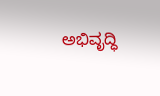ಅಭಿವೃದ್ಧಿ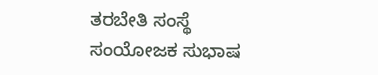ತರಬೇತಿ ಸಂಸ್ಥೆ ಸಂಯೋಜಕ ಸುಭಾಷ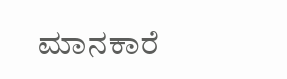ಮಾನಕಾರೆ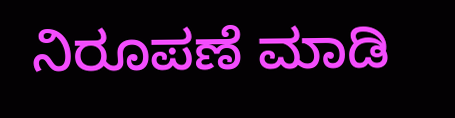ನಿರೂಪಣೆ ಮಾಡಿ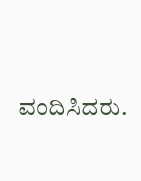ವಂದಿಸಿದರು.